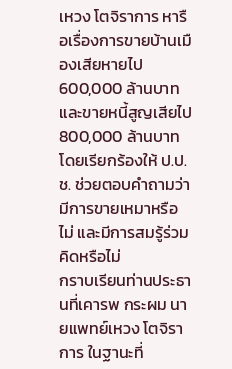เหวง โตจิราการ หารือเรื่องการขายบ้านเมืองเสียหายไป 600,000 ล้านบาท และขายหนี้สูญเสียไป 800,000 ล้านบาท โดยเรียกร้องให้ ป.ป.ช. ช่วยตอบคำถามว่า มีการขายเหมาหรือไม่ และมีการสมรู้ร่วมคิดหรือไม่
กราบเรียนท่านประธานที่เคารพ กระผม นายแพทย์เหวง โตจิราการ ในฐานะที่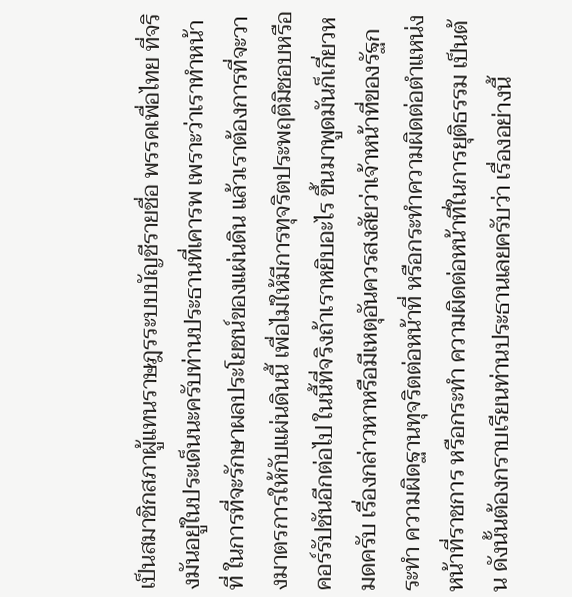เป็นสมาชิกสภาผู้แทนราษฎรระบบบัญชีรายชื่อ พรรคเพื่อไทย ที่จริงมันอยู่ในประเด็นนะครับท่านประธานที่เคารพ เพราะว่าเราทําหน้าที่ ในการที่จะรักษาผลประโยชน์ของแผ่นดิน แล้วเราต้องการที่จะวางมาตรการให้กับแผ่นดินนี้ เพื่อไม่ให้มีการทุจริตประพฤติมิชอบหรือคอร์รัปชันอีกต่อไป ในนี้ที่จริงถ้าเราหยิบอะไร ขึ้นมาพูดมันก็เกี่ยวหมดครับ เรื่องกล่าวหาหรือมีเหตุอันควรสงสัยว่าเจ้าหน้าที่ของรัฐกระทํา ความผิดฐานทุจริตต่อหน้าที่ หรือกระทําความผิดต่อตําแหน่งหน้าที่ราชการ หรือกระทํา ความผิดต่อหน้าที่ในการยุติธรรม เป็นต้น ดังนั้นต้องกราบเรียนท่านประธานเลยครับว่า เรื่องอย่างนี้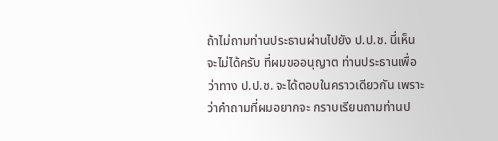ถ้าไม่ถามท่านประธานผ่านไปยัง ป.ป.ช. นี่เห็นจะไม่ได้ครับ ที่ผมขออนุญาต ท่านประธานเพื่อว่าทาง ป.ป.ช. จะได้ตอบในคราวเดียวกัน เพราะว่าคําถามที่ผมอยากจะ กราบเรียนถามท่านป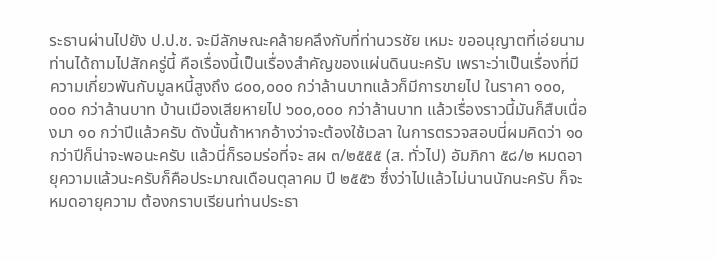ระธานผ่านไปยัง ป.ป.ช. จะมีลักษณะคล้ายคลึงกับที่ท่านวรชัย เหมะ ขออนุญาตที่เอ่ยนามท่านได้ถามไปสักครู่นี้ คือเรื่องนี้เป็นเรื่องสําคัญของแผ่นดินนะครับ เพราะว่าเป็นเรื่องที่มีความเกี่ยวพันกับมูลหนี้สูงถึง ๘๐๐,๐๐๐ กว่าล้านบาทแล้วก็มีการขายไป ในราคา ๑๐๐,๐๐๐ กว่าล้านบาท บ้านเมืองเสียหายไป ๖๐๐,๐๐๐ กว่าล้านบาท แล้วเรื่องราวนี้มันก็สืบเนื่องมา ๑๐ กว่าปีแล้วครับ ดังนั้นถ้าหากอ้างว่าจะต้องใช้เวลา ในการตรวจสอบนี่ผมคิดว่า ๑๐ กว่าปีก็น่าจะพอนะครับ แล้วนี่ก็รอมร่อที่จะ สผ ๓/๒๕๕๕ (ส. ทั่วไป) อัมภิกา ๕๘/๒ หมดอายุความแล้วนะครับก็คือประมาณเดือนตุลาคม ปี ๒๕๕๖ ซึ่งว่าไปแล้วไม่นานนักนะครับ ก็จะหมดอายุความ ต้องกราบเรียนท่านประธา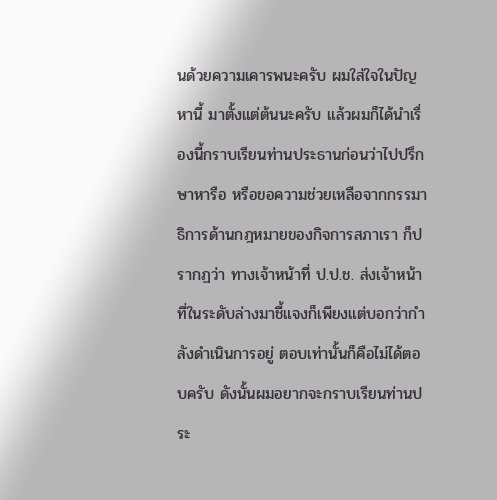นด้วยความเคารพนะครับ ผมใส่ใจในปัญหานี้ มาตั้งแต่ต้นนะครับ แล้วผมก็ได้นําเรื่องนี้กราบเรียนท่านประธานก่อนว่าไปปรึกษาหารือ หรือขอความช่วยเหลือจากกรรมาธิการด้านกฎหมายของกิจการสภาเรา ก็ปรากฏว่า ทางเจ้าหน้าที่ ป.ป.ช. ส่งเจ้าหน้าที่ในระดับล่างมาชี้แจงก็เพียงแต่บอกว่ากําลังดําเนินการอยู่ ตอบเท่านั้นก็คือไม่ได้ตอบครับ ดังนั้นผมอยากจะกราบเรียนท่านประ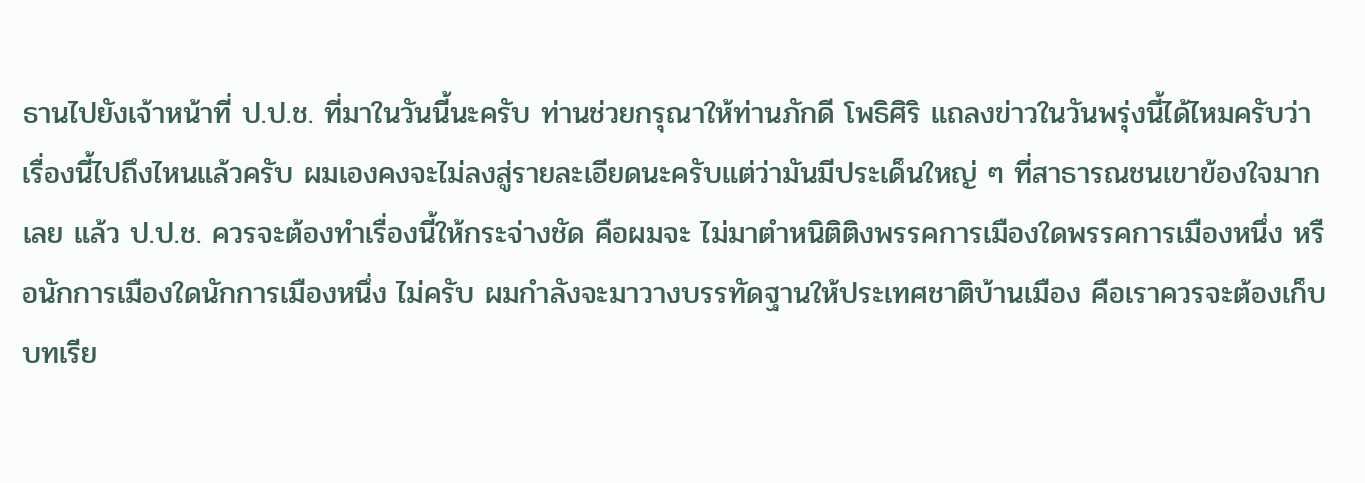ธานไปยังเจ้าหน้าที่ ป.ป.ช. ที่มาในวันนี้นะครับ ท่านช่วยกรุณาให้ท่านภักดี โพธิศิริ แถลงข่าวในวันพรุ่งนี้ได้ไหมครับว่า เรื่องนี้ไปถึงไหนแล้วครับ ผมเองคงจะไม่ลงสู่รายละเอียดนะครับแต่ว่ามันมีประเด็นใหญ่ ๆ ที่สาธารณชนเขาข้องใจมากเลย แล้ว ป.ป.ช. ควรจะต้องทําเรื่องนี้ให้กระจ่างชัด คือผมจะ ไม่มาตําหนิติติงพรรคการเมืองใดพรรคการเมืองหนึ่ง หรือนักการเมืองใดนักการเมืองหนึ่ง ไม่ครับ ผมกําลังจะมาวางบรรทัดฐานให้ประเทศชาติบ้านเมือง คือเราควรจะต้องเก็บบทเรีย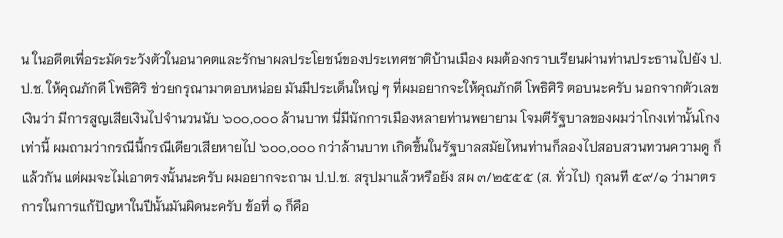น ในอดีตเพื่อระมัดระวังตัวในอนาคตและรักษาผลประโยชน์ของประเทศชาติบ้านเมือง ผมต้องกราบเรียนผ่านท่านประธานไปยัง ป.ป.ช. ให้คุณภักดี โพธิศิริ ช่วยกรุณามาตอบหน่อย มันมีประเด็นใหญ่ ๆ ที่ผมอยากจะให้คุณภักดี โพธิศิริ ตอบนะครับ นอกจากตัวเลขเงินว่า มีการสูญเสียเงินไปจํานวนนับ ๖๐๐,๐๐๐ ล้านบาท นี่มีนักการเมืองหลายท่านพยายาม โจมตีรัฐบาลของผมว่าโกงเท่านั้นโกงเท่านี้ ผมถามว่ากรณีนี้กรณีเดียวเสียหายไป ๖๐๐,๐๐๐ กว่าล้านบาท เกิดขึ้นในรัฐบาลสมัยไหนท่านก็ลองไปสอบสวนทวนความดู ก็แล้วกัน แต่ผมจะไม่เอาตรงนั้นนะครับ ผมอยากจะถาม ป.ป.ช. สรุปมาแล้วหรือยัง สผ ๓/๒๕๕๕ (ส. ทั่วไป) กุลนที ๕๙/๑ ว่ามาตรการในการแก้ปัญหาในปีนั้นมันผิดนะครับ ข้อที่ ๑ ก็คือ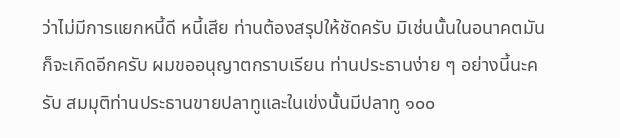ว่าไม่มีการแยกหนี้ดี หนี้เสีย ท่านต้องสรุปให้ชัดครับ มิเช่นนั้นในอนาคตมันก็จะเกิดอีกครับ ผมขออนุญาตกราบเรียน ท่านประธานง่าย ๆ อย่างนี้นะครับ สมมุติท่านประธานขายปลาทูและในเข่งนั้นมีปลาทู ๑๐๐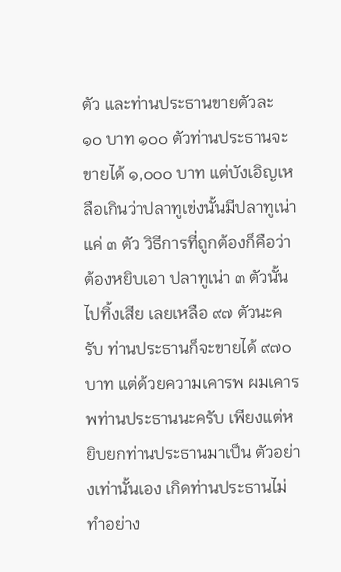ตัว และท่านประธานขายตัวละ ๑๐ บาท ๑๐๐ ตัวท่านประธานจะขายได้ ๑,๐๐๐ บาท แต่บังเอิญเหลือเกินว่าปลาทูเข่งนั้นมีปลาทูเน่าแค่ ๓ ตัว วิธีการที่ถูกต้องก็คือว่าต้องหยิบเอา ปลาทูเน่า ๓ ตัวนั้นไปทิ้งเสีย เลยเหลือ ๙๗ ตัวนะครับ ท่านประธานก็จะขายได้ ๙๗๐ บาท แต่ด้วยความเคารพ ผมเคารพท่านประธานนะครับ เพียงแต่หยิบยกท่านประธานมาเป็น ตัวอย่างเท่านั้นเอง เกิดท่านประธานไม่ทําอย่าง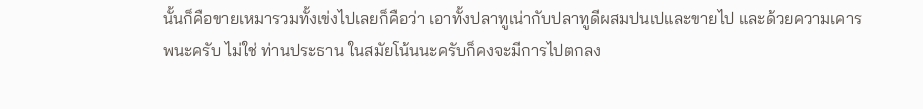นั้นก็คือขายเหมารวมทั้งเข่งไปเลยก็คือว่า เอาทั้งปลาทูเน่ากับปลาทูดีผสมปนเปและขายไป และด้วยความเคารพนะครับ ไม่ใช่ ท่านประธาน ในสมัยโน้นนะครับก็คงจะมีการไปตกลง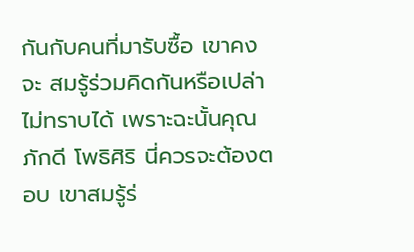กันกับคนที่มารับซื้อ เขาคงจะ สมรู้ร่วมคิดกันหรือเปล่าไม่ทราบได้ เพราะฉะนั้นคุณภักดี โพธิศิริ นี่ควรจะต้องตอบ เขาสมรู้ร่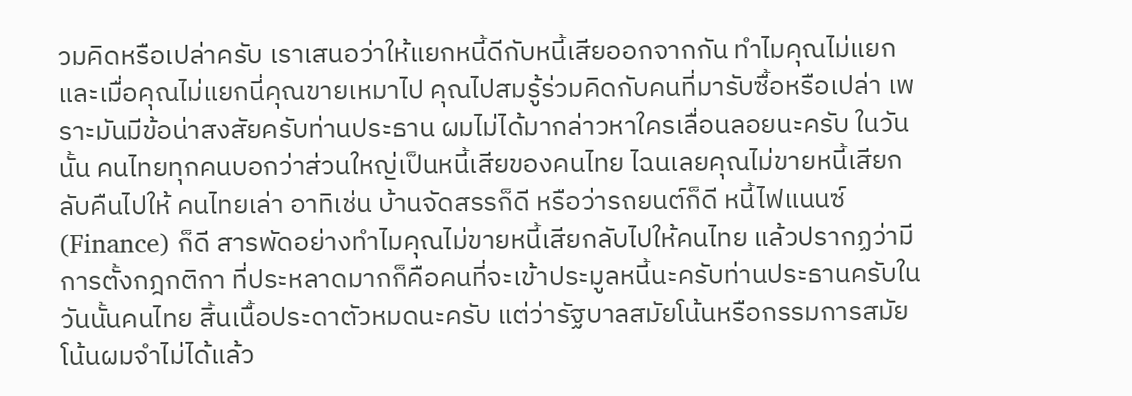วมคิดหรือเปล่าครับ เราเสนอว่าให้แยกหนี้ดีกับหนี้เสียออกจากกัน ทําไมคุณไม่แยก และเมื่อคุณไม่แยกนี่คุณขายเหมาไป คุณไปสมรู้ร่วมคิดกับคนที่มารับซื้อหรือเปล่า เพราะมันมีข้อน่าสงสัยครับท่านประธาน ผมไม่ได้มากล่าวหาใครเลื่อนลอยนะครับ ในวันนั้น คนไทยทุกคนบอกว่าส่วนใหญ่เป็นหนี้เสียของคนไทย ไฉนเลยคุณไม่ขายหนี้เสียกลับคืนไปให้ คนไทยเล่า อาทิเช่น บ้านจัดสรรก็ดี หรือว่ารถยนต์ก็ดี หนี้ไฟแนนซ์ (Finance) ก็ดี สารพัดอย่างทําไมคุณไม่ขายหนี้เสียกลับไปให้คนไทย แล้วปรากฏว่ามีการตั้งกฎกติกา ที่ประหลาดมากก็คือคนที่จะเข้าประมูลหนี้นะครับท่านประธานครับในวันนั้นคนไทย สิ้นเนื้อประดาตัวหมดนะครับ แต่ว่ารัฐบาลสมัยโน้นหรือกรรมการสมัยโน้นผมจําไม่ได้แล้ว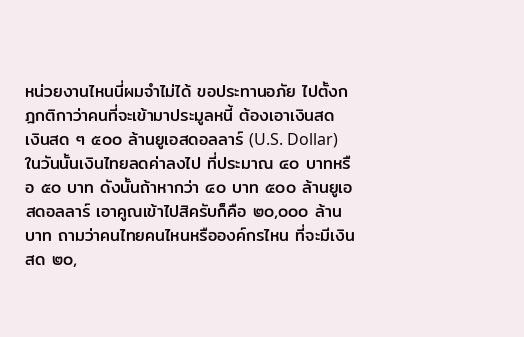หน่วยงานไหนนี่ผมจําไม่ได้ ขอประทานอภัย ไปตั้งกฎกติกาว่าคนที่จะเข้ามาประมูลหนี้ ต้องเอาเงินสด เงินสด ๆ ๕๐๐ ล้านยูเอสดอลลาร์ (U.S. Dollar) ในวันนั้นเงินไทยลดค่าลงไป ที่ประมาณ ๔๐ บาทหรือ ๕๐ บาท ดังนั้นถ้าหากว่า ๔๐ บาท ๕๐๐ ล้านยูเอสดอลลาร์ เอาคูณเข้าไปสิครับก็คือ ๒๐,๐๐๐ ล้านบาท ถามว่าคนไทยคนไหนหรือองค์กรไหน ที่จะมีเงินสด ๒๐,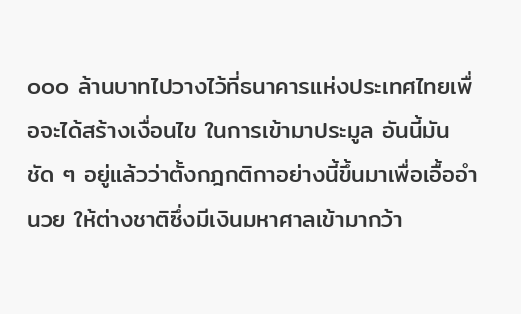๐๐๐ ล้านบาทไปวางไว้ที่ธนาคารแห่งประเทศไทยเพื่อจะได้สร้างเงื่อนไข ในการเข้ามาประมูล อันนี้มันชัด ๆ อยู่แล้วว่าตั้งกฎกติกาอย่างนี้ขึ้นมาเพื่อเอื้ออํานวย ให้ต่างชาติซึ่งมีเงินมหาศาลเข้ามากว้า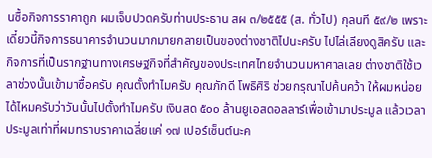นซื้อกิจการราคาถูก ผมเจ็บปวดครับท่านประธาน สผ ๓/๒๕๕๕ (ส. ทั่วไป) กุลนที ๕๙/๒ เพราะเดี๋ยวนี้กิจการธนาคารจํานวนมากมายกลายเป็นของต่างชาติไปนะครับ ไปไล่เลียงดูสิครับ และกิจการที่เป็นรากฐานทางเศรษฐกิจที่สําคัญของประเทศไทยจํานวนมหาศาลเลย ต่างชาติใช้เวลาช่วงนั้นเข้ามาซื้อครับ คุณตั้งทําไมครับ คุณภักดี โพธิศิริ ช่วยกรุณาไปค้นคว้า ให้ผมหน่อยได้ไหมครับว่าวันนั้นไปตั้งทําไมครับ เงินสด ๕๐๐ ล้านยูเอสดอลลาร์เพื่อเข้ามาประมูล แล้วเวลาประมูลเท่าที่ผมทราบราคาเฉลี่ยแค่ ๑๗ เปอร์เซ็นต์นะค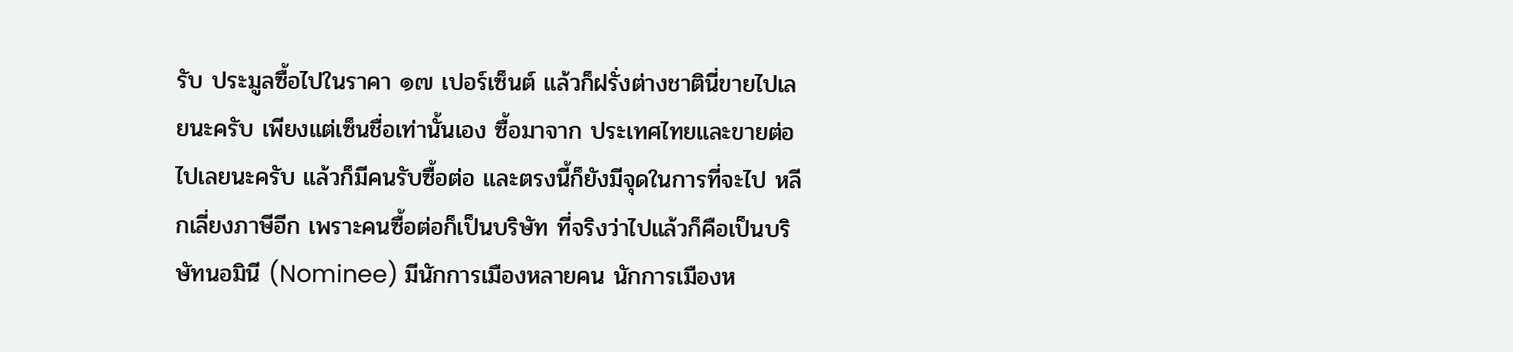รับ ประมูลซื้อไปในราคา ๑๗ เปอร์เซ็นต์ แล้วก็ฝรั่งต่างชาตินี่ขายไปเลยนะครับ เพียงแต่เซ็นชื่อเท่านั้นเอง ซื้อมาจาก ประเทศไทยและขายต่อไปเลยนะครับ แล้วก็มีคนรับซื้อต่อ และตรงนี้ก็ยังมีจุดในการที่จะไป หลีกเลี่ยงภาษีอีก เพราะคนซื้อต่อก็เป็นบริษัท ที่จริงว่าไปแล้วก็คือเป็นบริษัทนอมินี (Nominee) มีนักการเมืองหลายคน นักการเมืองห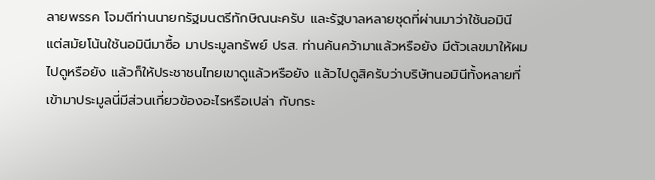ลายพรรค โจมตีท่านนายกรัฐมนตรีทักษิณนะครับ และรัฐบาลหลายชุดที่ผ่านมาว่าใช้นอมินี แต่สมัยโน้นใช้นอมินีมาซื้อ มาประมูลทรัพย์ ปรส. ท่านค้นคว้ามาแล้วหรือยัง มีตัวเลขมาให้ผมไปดูหรือยัง แล้วก็ให้ประชาชนไทยเขาดูแล้วหรือยัง แล้วไปดูสิครับว่าบริษัทนอมินีทั้งหลายที่เข้ามาประมูลนี่มีส่วนเกี่ยวข้องอะไรหรือเปล่า กับกระ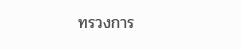ทรวงการ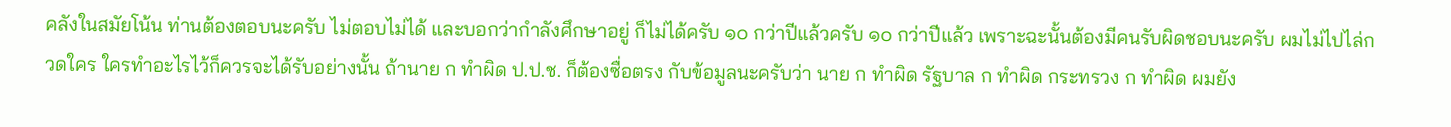คลังในสมัยโน้น ท่านต้องตอบนะครับ ไม่ตอบไม่ได้ และบอกว่ากําลังศึกษาอยู่ ก็ไม่ได้ครับ ๑๐ กว่าปีแล้วครับ ๑๐ กว่าปีแล้ว เพราะฉะนั้นต้องมีคนรับผิดชอบนะครับ ผมไม่ไปไล่กวดใคร ใครทําอะไรไว้ก็ควรจะได้รับอย่างนั้น ถ้านาย ก ทําผิด ป.ป.ช. ก็ต้องซื่อตรง กับข้อมูลนะครับว่า นาย ก ทําผิด รัฐบาล ก ทําผิด กระทรวง ก ทําผิด ผมยัง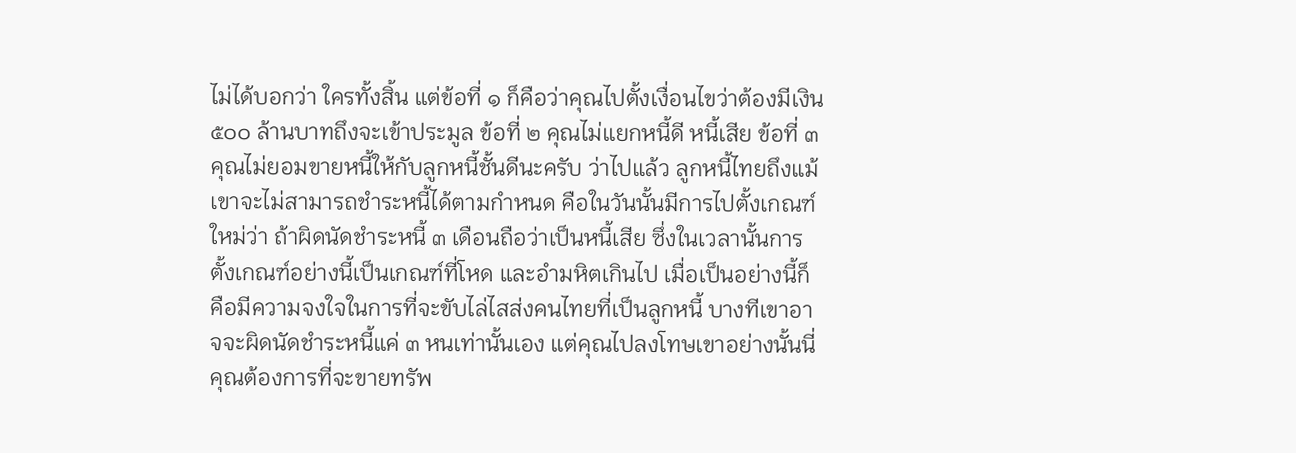ไม่ได้บอกว่า ใครทั้งสิ้น แต่ข้อที่ ๑ ก็คือว่าคุณไปตั้งเงื่อนไขว่าต้องมีเงิน ๕๐๐ ล้านบาทถึงจะเข้าประมูล ข้อที่ ๒ คุณไม่แยกหนี้ดี หนี้เสีย ข้อที่ ๓ คุณไม่ยอมขายหนี้ให้กับลูกหนี้ชั้นดีนะครับ ว่าไปแล้ว ลูกหนี้ไทยถึงแม้เขาจะไม่สามารถชําระหนี้ได้ตามกําหนด คือในวันนั้นมีการไปตั้งเกณฑ์ใหม่ว่า ถ้าผิดนัดชําระหนี้ ๓ เดือนถือว่าเป็นหนี้เสีย ซึ่งในเวลานั้นการตั้งเกณฑ์อย่างนี้เป็นเกณฑ์ที่โหด และอํามหิตเกินไป เมื่อเป็นอย่างนี้ก็คือมีความจงใจในการที่จะขับไล่ไสส่งคนไทยที่เป็นลูกหนี้ บางทีเขาอาจจะผิดนัดชําระหนี้แค่ ๓ หนเท่านั้นเอง แต่คุณไปลงโทษเขาอย่างนั้นนี่ คุณต้องการที่จะขายทรัพ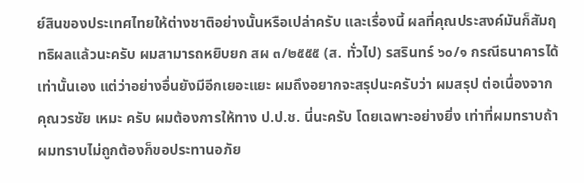ย์สินของประเทศไทยให้ต่างชาติอย่างนั้นหรือเปล่าครับ และเรื่องนี้ ผลที่คุณประสงค์มันก็สัมฤทธิผลแล้วนะครับ ผมสามารถหยิบยก สผ ๓/๒๕๕๕ (ส. ทั่วไป) รสรินทร์ ๖๐/๑ กรณีธนาคารได้เท่านั้นเอง แต่ว่าอย่างอื่นยังมีอีกเยอะแยะ ผมถึงอยากจะสรุปนะครับว่า ผมสรุป ต่อเนื่องจากคุณวรชัย เหมะ ครับ ผมต้องการให้ทาง ป.ป.ช. นี่นะครับ โดยเฉพาะอย่างยิ่ง เท่าที่ผมทราบถ้าผมทราบไม่ถูกต้องก็ขอประทานอภัย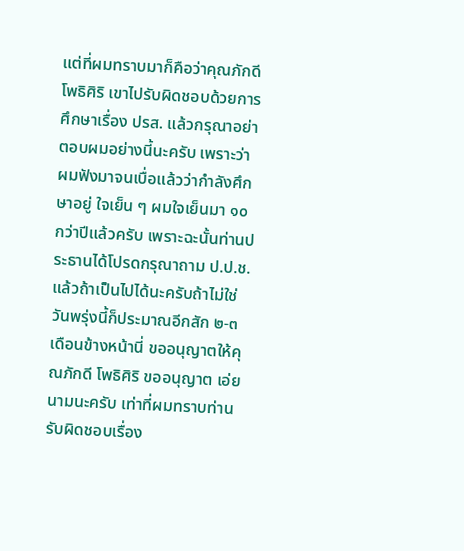แต่ที่ผมทราบมาก็คือว่าคุณภักดี โพธิศิริ เขาไปรับผิดชอบด้วยการศึกษาเรื่อง ปรส. แล้วกรุณาอย่าตอบผมอย่างนี้นะครับ เพราะว่าผมฟังมาจนเบื่อแล้วว่ากําลังศึกษาอยู่ ใจเย็น ๆ ผมใจเย็นมา ๑๐ กว่าปีแล้วครับ เพราะฉะนั้นท่านประธานได้โปรดกรุณาถาม ป.ป.ช. แล้วถ้าเป็นไปได้นะครับถ้าไม่ใช่ วันพรุ่งนี้ก็ประมาณอีกสัก ๒-๓ เดือนข้างหน้านี่ ขออนุญาตให้คุณภักดี โพธิศิริ ขออนุญาต เอ่ยนามนะครับ เท่าที่ผมทราบท่านรับผิดชอบเรื่อง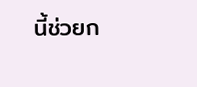นี้ช่วยก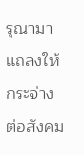รุณามาแถลงให้กระจ่าง ต่อสังคม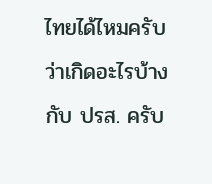ไทยได้ไหมครับว่าเกิดอะไรบ้างกับ ปรส. ครับ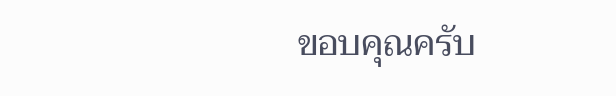ขอบคุณครับ